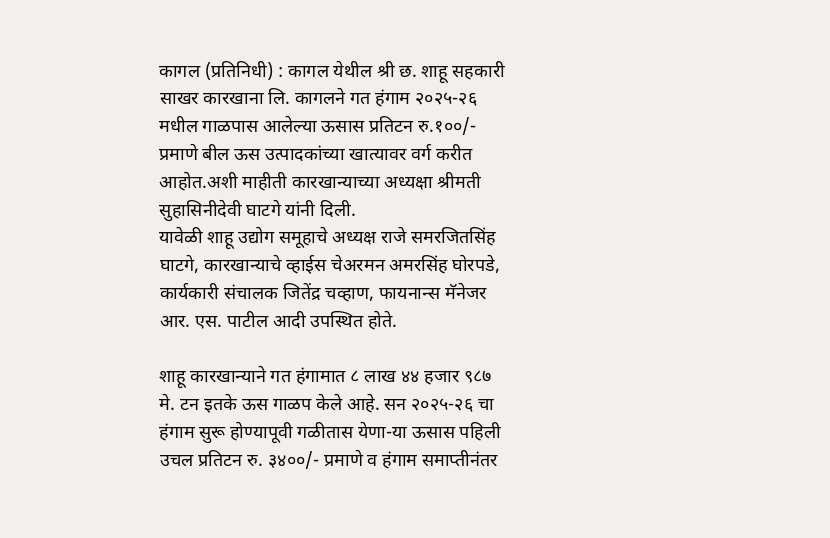कागल (प्रतिनिधी) : कागल येथील श्री छ. शाहू सहकारी साखर कारखाना लि. कागलने गत हंगाम २०२५-२६ मधील गाळपास आलेल्या ऊसास प्रतिटन रु.१००/- प्रमाणे बील ऊस उत्पादकांच्या खात्यावर वर्ग करीत आहोत.अशी माहीती कारखान्याच्या अध्यक्षा श्रीमती सुहासिनीदेवी घाटगे यांनी दिली.
यावेळी शाहू उद्योग समूहाचे अध्यक्ष राजे समरजितसिंह घाटगे, कारखान्याचे व्हाईस चेअरमन अमरसिंह घोरपडे, कार्यकारी संचालक जितेंद्र चव्हाण, फायनान्स मॅनेजर आर. एस. पाटील आदी उपस्थित होते.

शाहू कारखान्याने गत हंगामात ८ लाख ४४ हजार ९८७ मे. टन इतके ऊस गाळप केले आहे. सन २०२५-२६ चा हंगाम सुरू होण्यापूवी गळीतास येणा-या ऊसास पहिली उचल प्रतिटन रु. ३४००/- प्रमाणे व हंगाम समाप्तीनंतर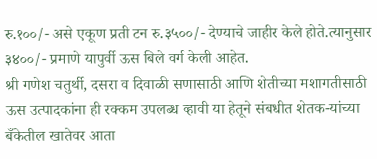रु.१००/- असे एकूण प्रती टन रु.३५००/- देण्याचे जाहीर केले होते.त्यानुसार ३४००/- प्रमाणे यापुर्वी ऊस बिले वर्ग केली आहेत.
श्री गणेश चतुर्थी, दसरा व दिवाळी सणासाठी आणि शेतीच्या मशागतीसाठी ऊस उत्पादकांना ही रक्कम उपलब्ध व्हावी या हेतूने संबधीत शेतक-यांच्या बँकेतील खातेवर आता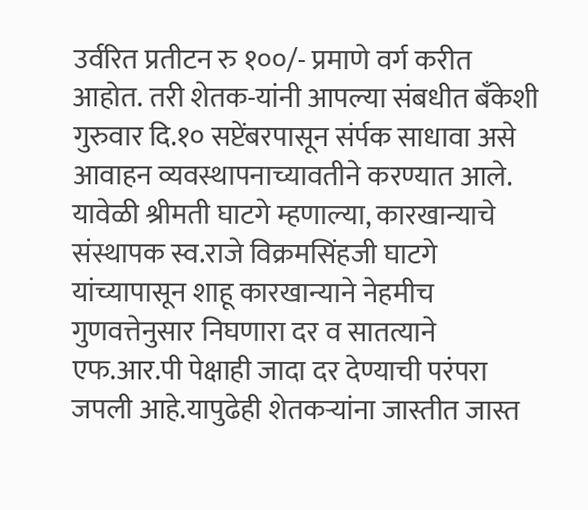उर्वरित प्रतीटन रु १००/- प्रमाणे वर्ग करीत आहोत. तरी शेतक-यांनी आपल्या संबधीत बँकेशी गुरुवार दि.१० सप्टेंबरपासून संर्पक साधावा असे आवाहन व्यवस्थापनाच्यावतीने करण्यात आले.
यावेळी श्रीमती घाटगे म्हणाल्या, कारखान्याचे संस्थापक स्व.राजे विक्रमसिंहजी घाटगे यांच्यापासून शाहू कारखान्याने नेहमीच गुणवत्तेनुसार निघणारा दर व सातत्याने एफ.आर.पी पेक्षाही जादा दर देण्याची परंपरा जपली आहे.यापुढेही शेतकऱ्यांना जास्तीत जास्त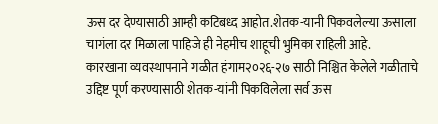ऊस दर देण्यासाठी आम्ही कटिबध्द आहोत.शेतक-यानी पिकवलेल्या ऊसाला चागंला दर मिळाला पाहिजे ही नेहमीच शाहूची भुमिका राहिली आहे.
कारखाना व्यवस्थापनाने गळीत हंगाम२०२६-२७ साठी निश्चित केलेले गळीताचे उद्दिष्ट पूर्ण करण्यासाठी शेतक-यांनी पिकविलेला सर्व ऊस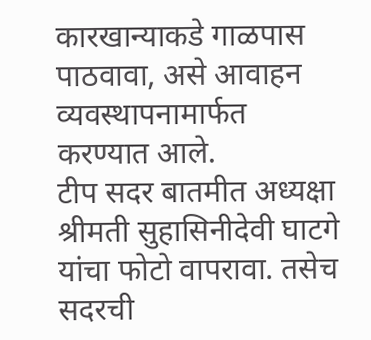कारखान्याकडे गाळपास पाठवावा, असे आवाहन व्यवस्थापनामार्फत करण्यात आले.
टीप सदर बातमीत अध्यक्षा श्रीमती सुहासिनीदेवी घाटगे यांचा फोटो वापरावा. तसेच सदरची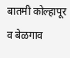बातमी कोल्हापूर व बेळगाव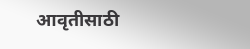आवृतीसाठी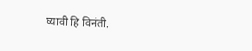घ्यावी हि विनंती.